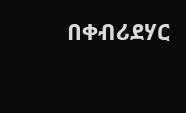በቀብሪደሃር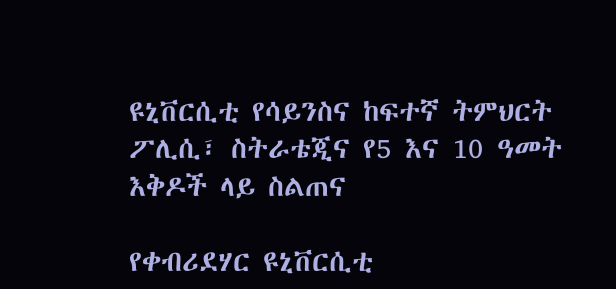ዩኒቨርሲቲ የሳይንስና ከፍተኛ ትምህርት ፖሊሲ፣ ስትራቴጂና የ5 እና 10 ዓመት እቅዶች ላይ ስልጠና

የቀብሪደሃር ዩኒቨርሲቲ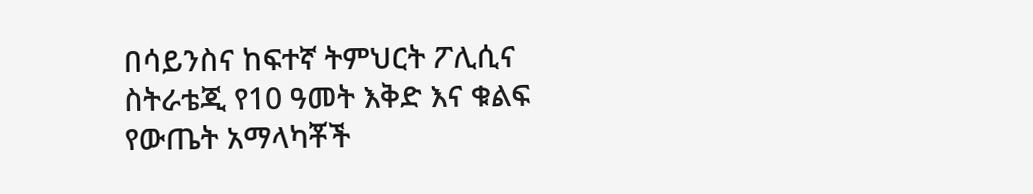በሳይንስና ከፍተኛ ትምህርት ፖሊሲና ስትራቴጂ የ10 ዓመት እቅድ እና ቁልፍ የውጤት አማላካቾች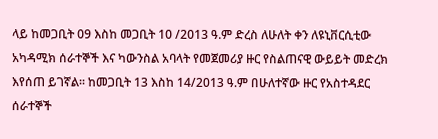ላይ ከመጋቢት 09 እስከ መጋቢት 10 /2013 ዓ.ም ድረስ ለሁለት ቀን ለዩኒቨርሲቲው አካዳሚክ ሰራተኞች እና ካውንስል አባላት የመጀመሪያ ዙር የስልጠናዊ ውይይት መድረክ እየሰጠ ይገኛል፡፡ ከመጋቢት 13 እስከ 14/2013 ዓ.ም በሁለተኛው ዙር የአስተዳደር ሰራተኞች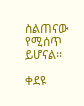ስልጠናው የሚሰጥ ይሆናል፡፡

ቀደዩ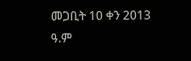መጋቢት 10 ቀን 2013 ዓ.ም